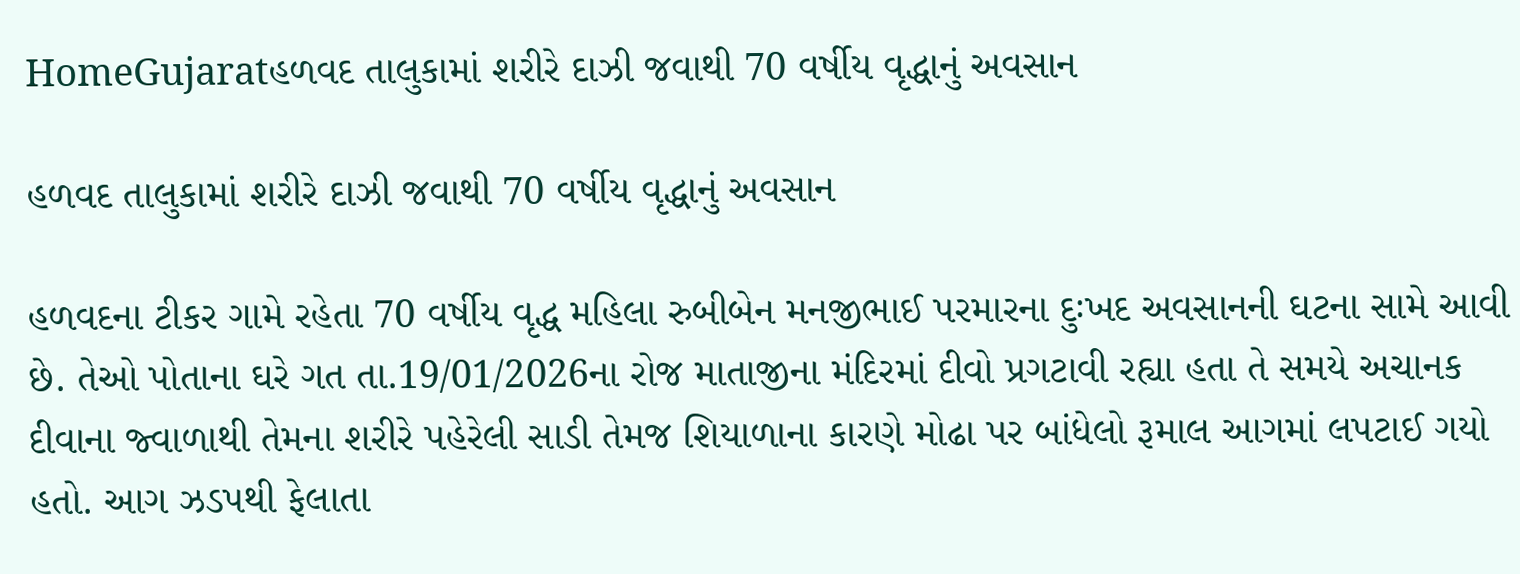HomeGujaratહળવદ તાલુકામાં શરીરે દાઝી જવાથી 70 વર્ષીય વૃદ્ધાનું અવસાન

હળવદ તાલુકામાં શરીરે દાઝી જવાથી 70 વર્ષીય વૃદ્ધાનું અવસાન

હળવદના ટીકર ગામે રહેતા 70 વર્ષીય વૃદ્ધ મહિલા રુબીબેન મનજીભાઈ પરમારના દુઃખદ અવસાનની ઘટના સામે આવી છે. તેઓ પોતાના ઘરે ગત તા.19/01/2026ના રોજ માતાજીના મંદિરમાં દીવો પ્રગટાવી રહ્યા હતા તે સમયે અચાનક દીવાના જ્વાળાથી તેમના શરીરે પહેરેલી સાડી તેમજ શિયાળાના કારણે મોઢા પર બાંધેલો રૂમાલ આગમાં લપટાઈ ગયો હતો. આગ ઝડપથી ફેલાતા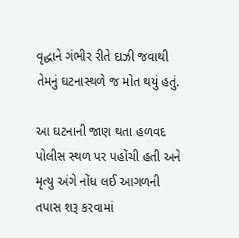વૃદ્ધાને ગંભીર રીતે દાઝી જવાથી તેમનું ઘટનાસ્થળે જ મોત થયું હતું.

આ ઘટનાની જાણ થતા હળવદ પોલીસ સ્થળ પર પહોંચી હતી અને મૃત્યુ અંગે નોંધ લઈ આગળની તપાસ શરૂ કરવામાં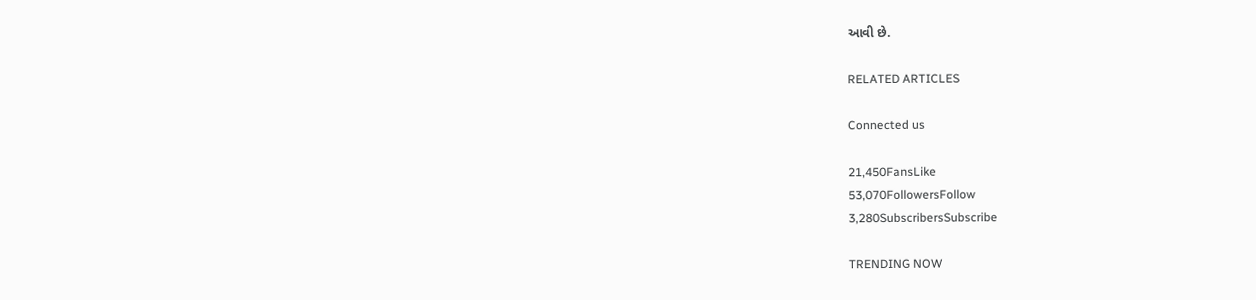આવી છે.

RELATED ARTICLES

Connected us

21,450FansLike
53,070FollowersFollow
3,280SubscribersSubscribe

TRENDING NOW